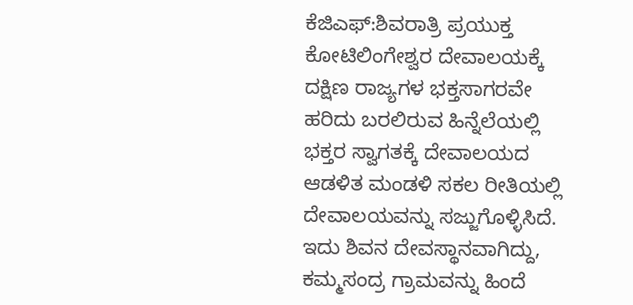ಕೆಜಿಎಫ್:ಶಿವರಾತ್ರಿ ಪ್ರಯುಕ್ತ ಕೋಟಿಲಿಂಗೇಶ್ವರ ದೇವಾಲಯಕ್ಕೆ ದಕ್ಷಿಣ ರಾಜ್ಯಗಳ ಭಕ್ತಸಾಗರವೇ ಹರಿದು ಬರಲಿರುವ ಹಿನ್ನೆಲೆಯಲ್ಲಿ ಭಕ್ತರ ಸ್ವಾಗತಕ್ಕೆ ದೇವಾಲಯದ ಆಡಳಿತ ಮಂಡಳಿ ಸಕಲ ರೀತಿಯಲ್ಲಿ ದೇವಾಲಯವನ್ನು ಸಜ್ಜುಗೊಳ್ಳಿಸಿದೆ. ಇದು ಶಿವನ ದೇವಸ್ಥಾನವಾಗಿದ್ದು, ಕಮ್ಮಸಂದ್ರ ಗ್ರಾಮವನ್ನು ಹಿಂದೆ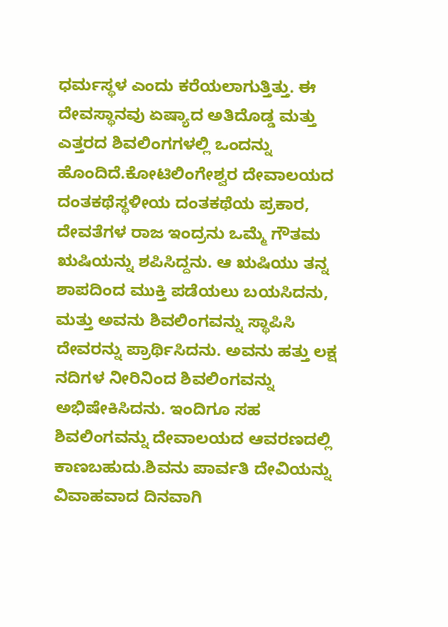ಧರ್ಮಸ್ಥಳ ಎಂದು ಕರೆಯಲಾಗುತ್ತಿತ್ತು. ಈ ದೇವಸ್ಥಾನವು ಏಷ್ಯಾದ ಅತಿದೊಡ್ಡ ಮತ್ತು ಎತ್ತರದ ಶಿವಲಿಂಗಗಳಲ್ಲಿ ಒಂದನ್ನು ಹೊಂದಿದೆ.ಕೋಟಿಲಿಂಗೇಶ್ವರ ದೇವಾಲಯದ ದಂತಕಥೆಸ್ಥಳೀಯ ದಂತಕಥೆಯ ಪ್ರಕಾರ, ದೇವತೆಗಳ ರಾಜ ಇಂದ್ರನು ಒಮ್ಮೆ ಗೌತಮ ಋಷಿಯನ್ನು ಶಪಿಸಿದ್ದನು. ಆ ಋಷಿಯು ತನ್ನ ಶಾಪದಿಂದ ಮುಕ್ತಿ ಪಡೆಯಲು ಬಯಸಿದನು, ಮತ್ತು ಅವನು ಶಿವಲಿಂಗವನ್ನು ಸ್ಥಾಪಿಸಿ ದೇವರನ್ನು ಪ್ರಾರ್ಥಿಸಿದನು. ಅವನು ಹತ್ತು ಲಕ್ಷ ನದಿಗಳ ನೀರಿನಿಂದ ಶಿವಲಿಂಗವನ್ನು ಅಭಿಷೇಕಿಸಿದನು. ಇಂದಿಗೂ ಸಹ ಶಿವಲಿಂಗವನ್ನು ದೇವಾಲಯದ ಆವರಣದಲ್ಲಿ ಕಾಣಬಹುದು.ಶಿವನು ಪಾರ್ವತಿ ದೇವಿಯನ್ನು ವಿವಾಹವಾದ ದಿನವಾಗಿ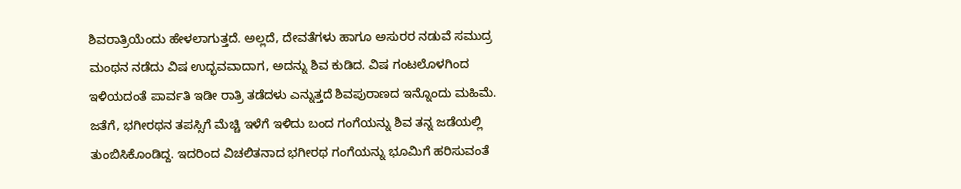ಶಿವರಾತ್ರಿಯೆಂದು ಹೇಳಲಾಗುತ್ತದೆ. ಅಲ್ಲದೆ, ದೇವತೆಗಳು ಹಾಗೂ ಅಸುರರ ನಡುವೆ ಸಮುದ್ರ ಮಂಥನ ನಡೆದು ವಿಷ ಉದ್ಭವವಾದಾಗ, ಅದನ್ನು ಶಿವ ಕುಡಿದ. ವಿಷ ಗಂಟಲೊಳಗಿಂದ ಇಳಿಯದಂತೆ ಪಾರ್ವತಿ ಇಡೀ ರಾತ್ರಿ ತಡೆದಳು ಎನ್ನುತ್ತದೆ ಶಿವಪುರಾಣದ ಇನ್ನೊಂದು ಮಹಿಮೆ. ಜತೆಗೆ, ಭಗೀರಥನ ತಪಸ್ಸಿಗೆ ಮೆಚ್ಚಿ ಇಳೆಗೆ ಇಳಿದು ಬಂದ ಗಂಗೆಯನ್ನು ಶಿವ ತನ್ನ ಜಡೆಯಲ್ಲಿ ತುಂಬಿಸಿಕೊಂಡಿದ್ದ. ಇದರಿಂದ ವಿಚಲಿತನಾದ ಭಗೀರಥ ಗಂಗೆಯನ್ನು ಭೂಮಿಗೆ ಹರಿಸುವಂತೆ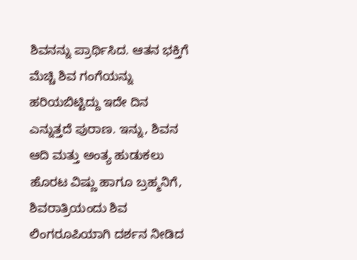ಶಿವನನ್ನು ಪ್ರಾರ್ಥಿಸಿದ. ಆತನ ಭಕ್ತಿಗೆ ಮೆಚ್ಚಿ ಶಿವ ಗಂಗೆಯನ್ನು ಹರಿಯಬಿಟ್ಟಿದ್ದು ಇದೇ ದಿನ ಎನ್ನುತ್ತದೆ ಪುರಾಣ. ಇನ್ನು, ಶಿವನ ಆದಿ ಮತ್ತು ಅಂತ್ಯ ಹುಡುಕಲು ಹೊರಟ ವಿಷ್ಣು ಹಾಗೂ ಬ್ರಹ್ಮನಿಗೆ, ಶಿವರಾತ್ರಿಯಂದು ಶಿವ ಲಿಂಗರೂಪಿಯಾಗಿ ದರ್ಶನ ನೀಡಿದ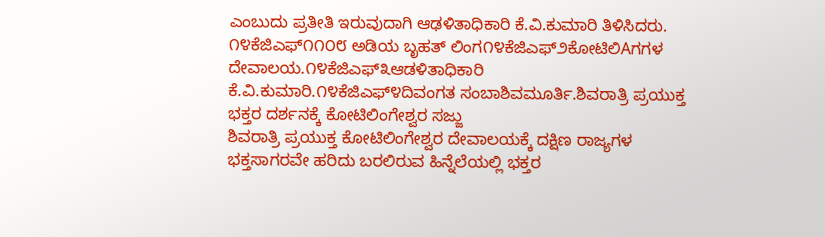ಎಂಬುದು ಪ್ರತೀತಿ ಇರುವುದಾಗಿ ಆಢಳಿತಾಧಿಕಾರಿ ಕೆ.ವಿ.ಕುಮಾರಿ ತಿಳಿಸಿದರು.
೧೪ಕೆಜಿಎಫ್೧೧೦೮ ಅಡಿಯ ಬೃಹತ್ ಲಿಂಗ೧೪ಕೆಜಿಎಫ್೨ಕೋಟಿಲಿAಗಗಳ ದೇವಾಲಯ.೧೪ಕೆಜಿಎಫ್೩ಆಡಳಿತಾಧಿಕಾರಿ ಕೆ.ವಿ.ಕುಮಾರಿ.೧೪ಕೆಜಿಎಫ್೪ದಿವಂಗತ ಸಂಬಾಶಿವಮೂರ್ತಿ.ಶಿವರಾತ್ರಿ ಪ್ರಯುಕ್ತ ಭಕ್ತರ ದರ್ಶನಕ್ಕೆ ಕೋಟಿಲಿಂಗೇಶ್ವರ ಸಜ್ಜು
ಶಿವರಾತ್ರಿ ಪ್ರಯುಕ್ತ ಕೋಟಿಲಿಂಗೇಶ್ವರ ದೇವಾಲಯಕ್ಕೆ ದಕ್ಷಿಣ ರಾಜ್ಯಗಳ ಭಕ್ತಸಾಗರವೇ ಹರಿದು ಬರಲಿರುವ ಹಿನ್ನೆಲೆಯಲ್ಲಿ ಭಕ್ತರ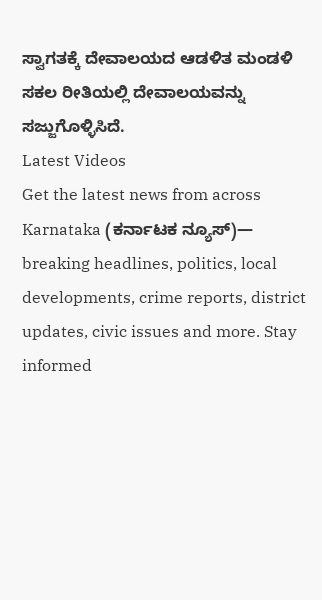ಸ್ವಾಗತಕ್ಕೆ ದೇವಾಲಯದ ಆಡಳಿತ ಮಂಡಳಿ ಸಕಲ ರೀತಿಯಲ್ಲಿ ದೇವಾಲಯವನ್ನು ಸಜ್ಜುಗೊಳ್ಳಿಸಿದೆ.
Latest Videos
Get the latest news from across Karnataka (ಕರ್ನಾಟಕ ನ್ಯೂಸ್)— breaking headlines, politics, local developments, crime reports, district updates, civic issues and more. Stay informed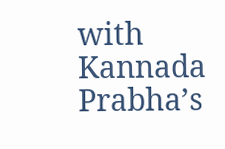with Kannada Prabha’s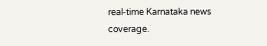real‑time Karnataka news coverage.